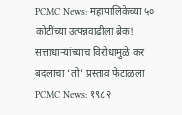PCMC News: महापालिकेच्या ५० कोटींच्या उत्पन्नवाढीला ब्रेक! सत्ताधाऱ्यांच्याच विरोधामुळे कर बदलाचा ‘तो’ प्रस्ताव फेटाळला
PCMC News: १९८२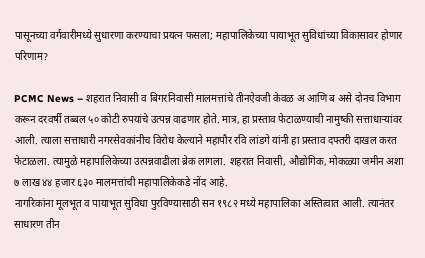पासूनच्या वर्गवारीमध्ये सुधारणा करण्याचा प्रयत्न फसला; महापालिकेच्या पायाभूत सुविधांच्या विकासावर होणार परिणाम?

PCMC News – शहरात निवासी व बिगरनिवासी मालमत्तांचे तीनऐवजी केवळ अ आणि ब असे दोनच विभाग करून दरवर्षी तब्बल ५० कोटी रुपयांचे उत्पन्न वाढणार होते. मात्र, हा प्रस्ताव फेटाळण्याची नामुष्की सत्ताधाऱ्यांवर आली. त्याला सत्ताधारी नगरसेवकांनीच विरोध केल्याने महापौर रवि लांडगे यांनी हा प्रस्ताव दफ्तरी दाखल करत फेटाळला. त्यामुळे महापालिकेच्या उत्पन्नवाढीला ब्रेक लागला. शहरात निवासी, औद्योगिक, मोकळ्या जमीन अशा ७ लाख ४४ हजार ६३० मालमत्तांची महापालिकेकडे नोंद आहे.
नागरिकांना मूलभूत व पायाभूत सुविधा पुरविण्यासाठी सन १९८२ मध्ये महापालिका अस्तित्वात आली. त्यानंतर साधारण तीन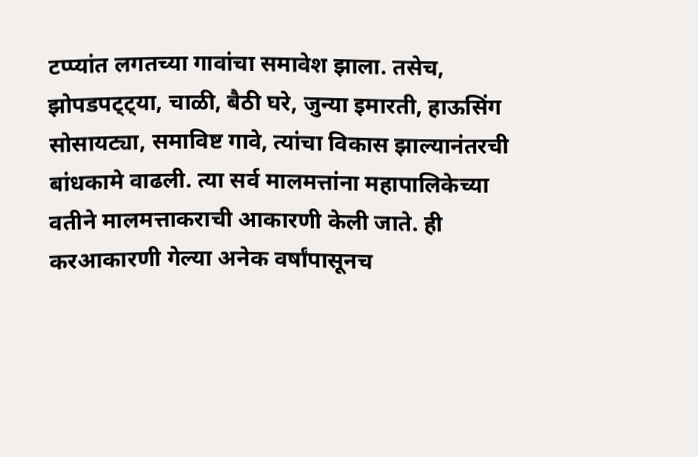टप्प्यांत लगतच्या गावांचा समावेश झाला. तसेच, झोपडपट्ट्या, चाळी, बैठी घरे, जुन्या इमारती, हाऊसिंग सोसायट्या, समाविष्ट गावे, त्यांचा विकास झाल्यानंतरची बांधकामे वाढली. त्या सर्व मालमत्तांना महापालिकेच्या वतीने मालमत्ताकराची आकारणी केली जाते. ही करआकारणी गेल्या अनेक वर्षांपासूनच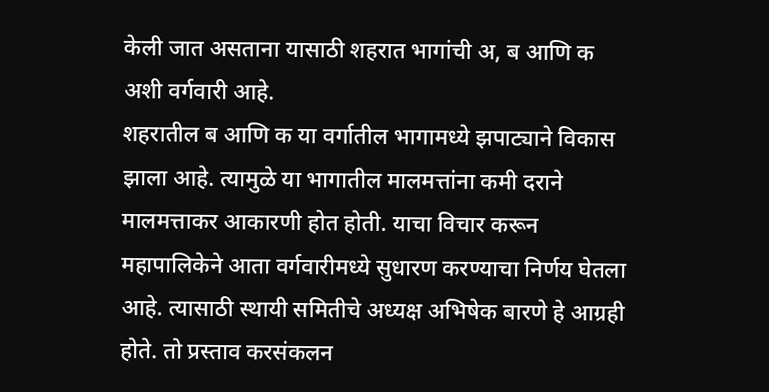केली जात असताना यासाठी शहरात भागांची अ, ब आणि क अशी वर्गवारी आहे.
शहरातील ब आणि क या वर्गातील भागामध्ये झपाट्याने विकास झाला आहे. त्यामुळे या भागातील मालमत्तांना कमी दराने मालमत्ताकर आकारणी होत होती. याचा विचार करून महापालिकेने आता वर्गवारीमध्ये सुधारण करण्याचा निर्णय घेतला आहे. त्यासाठी स्थायी समितीचे अध्यक्ष अभिषेक बारणे हे आग्रही होते. तो प्रस्ताव करसंकलन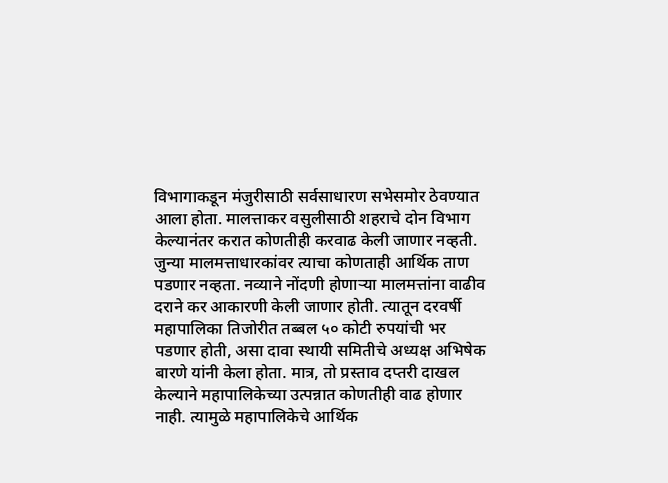विभागाकडून मंजुरीसाठी सर्वसाधारण सभेसमोर ठेवण्यात आला होता. मालत्ताकर वसुलीसाठी शहराचे दोन विभाग केल्यानंतर करात कोणतीही करवाढ केली जाणार नव्हती.
जुन्या मालमत्ताधारकांवर त्याचा कोणताही आर्थिक ताण पडणार नव्हता. नव्याने नोंदणी होणाऱ्या मालमत्तांना वाढीव दराने कर आकारणी केली जाणार होती. त्यातून दरवर्षी महापालिका तिजोरीत तब्बल ५० कोटी रुपयांची भर पडणार होती, असा दावा स्थायी समितीचे अध्यक्ष अभिषेक बारणे यांनी केला होता. मात्र, तो प्रस्ताव दप्तरी दाखल केल्याने महापालिकेच्या उत्पन्नात कोणतीही वाढ होणार नाही. त्यामुळे महापालिकेचे आर्थिक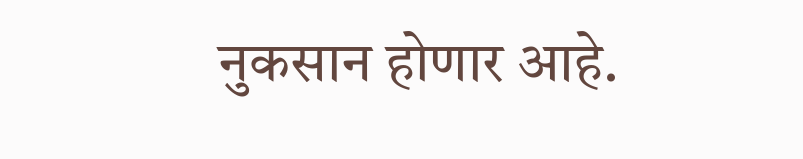नुकसान होणार आहे.